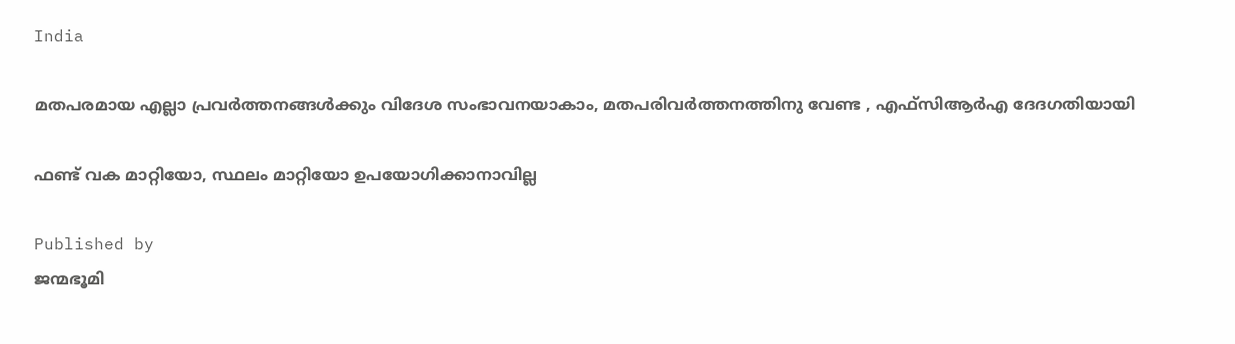India

മതപരമായ എല്ലാ പ്രവര്‍ത്തനങ്ങള്‍ക്കും വിദേശ സംഭാവനയാകാം, മതപരിവര്‍ത്തനത്തിനു വേണ്ട , എഫ്‌സിആര്‍എ ദേദഗതിയായി

ഫണ്ട് വക മാറ്റിയോ, സ്ഥലം മാറ്റിയോ ഉപയോഗിക്കാനാവില്ല

Published by
ജന്മഭൂമി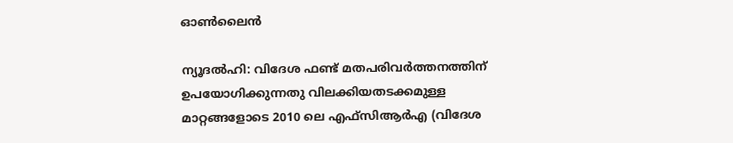ഓണ്‍ലൈന്‍

ന്യൂദല്‍ഹി: വിദേശ ഫണ്ട് മതപരിവര്‍ത്തനത്തിന് ഉപയോഗിക്കുന്നതു വിലക്കിയതടക്കമുള്ള മാറ്റങ്ങളോടെ 2010 ലെ എഫ്‌സിആര്‍എ (വിദേശ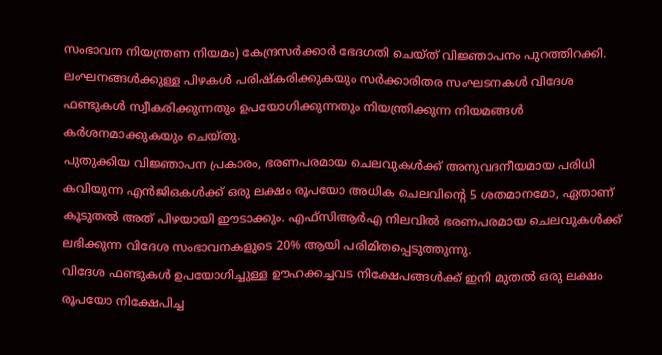സംഭാവന നിയന്ത്രണ നിയമം) കേന്ദ്രസര്‍ക്കാര്‍ ഭേദഗതി ചെയ്ത് വിജ്ഞാപനം പുറത്തിറക്കി. ലംഘനങ്ങള്‍ക്കുള്ള പിഴകള്‍ പരിഷ്‌കരിക്കുകയും സര്‍ക്കാരിതര സംഘടനകള്‍ വിദേശ ഫണ്ടുകള്‍ സ്വീകരിക്കുന്നതും ഉപയോഗിക്കുന്നതും നിയന്ത്രിക്കുന്ന നിയമങ്ങള്‍ കര്‍ശനമാക്കുകയും ചെയ്തു.
പുതുക്കിയ വിജ്ഞാപന പ്രകാരം, ഭരണപരമായ ചെലവുകള്‍ക്ക് അനുവദനീയമായ പരിധി കവിയുന്ന എന്‍ജിഒകള്‍ക്ക് ഒരു ലക്ഷം രൂപയോ അധിക ചെലവിന്റെ 5 ശതമാനമോ, ഏതാണ് കൂടുതല്‍ അത് പിഴയായി ഈടാക്കും. എഫ്സിആര്‍എ നിലവില്‍ ഭരണപരമായ ചെലവുകള്‍ക്ക് ലഭിക്കുന്ന വിദേശ സംഭാവനകളുടെ 20% ആയി പരിമിതപ്പെടുത്തുന്നു.
വിദേശ ഫണ്ടുകള്‍ ഉപയോഗിച്ചുള്ള ഊഹക്കച്ചവട നിക്ഷേപങ്ങള്‍ക്ക് ഇനി മുതല്‍ ഒരു ലക്ഷം രൂപയോ നിക്ഷേപിച്ച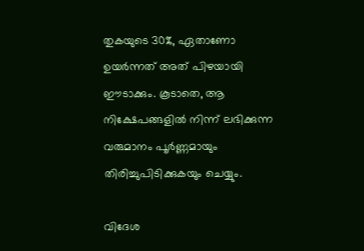തുകയുടെ 30%, ഏതാണോ ഉയര്‍ന്നത് അത് പിഴയായി ഈടാക്കും. കൂടാതെ, ആ നിക്ഷേപങ്ങളില്‍ നിന്ന് ലഭിക്കുന്ന വരുമാനം പൂര്‍ണ്ണമായും തിരിച്ചുപിടിക്കുകയും ചെയ്യും.

വിദേശ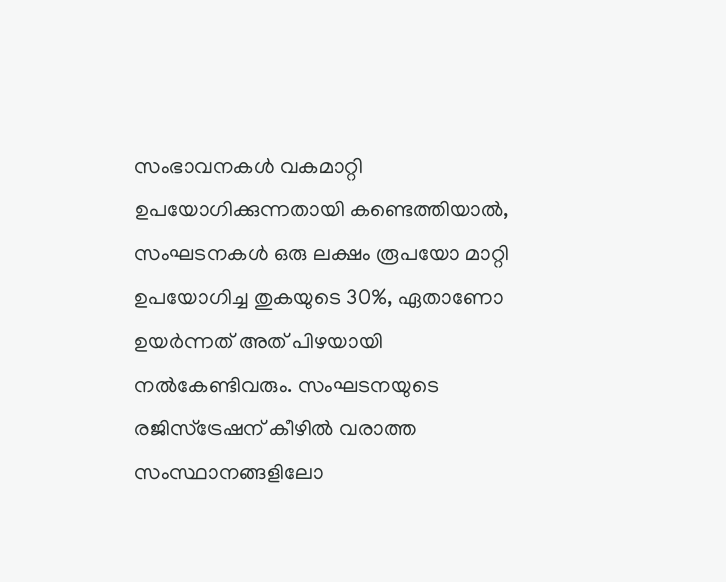സംഭാവനകള്‍ വകമാറ്റി ഉപയോഗിക്കുന്നതായി കണ്ടെത്തിയാല്‍, സംഘടനകള്‍ ഒരു ലക്ഷം രൂപയോ മാറ്റി ഉപയോഗിച്ച തുകയുടെ 30%, ഏതാണോ ഉയര്‍ന്നത് അത് പിഴയായി നല്‍കേണ്ടിവരും. സംഘടനയുടെ രജിസ്‌ട്രേഷന് കീഴില്‍ വരാത്ത സംസ്ഥാനങ്ങളിലോ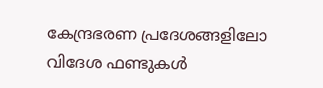കേന്ദ്രഭരണ പ്രദേശങ്ങളിലോ വിദേശ ഫണ്ടുകള്‍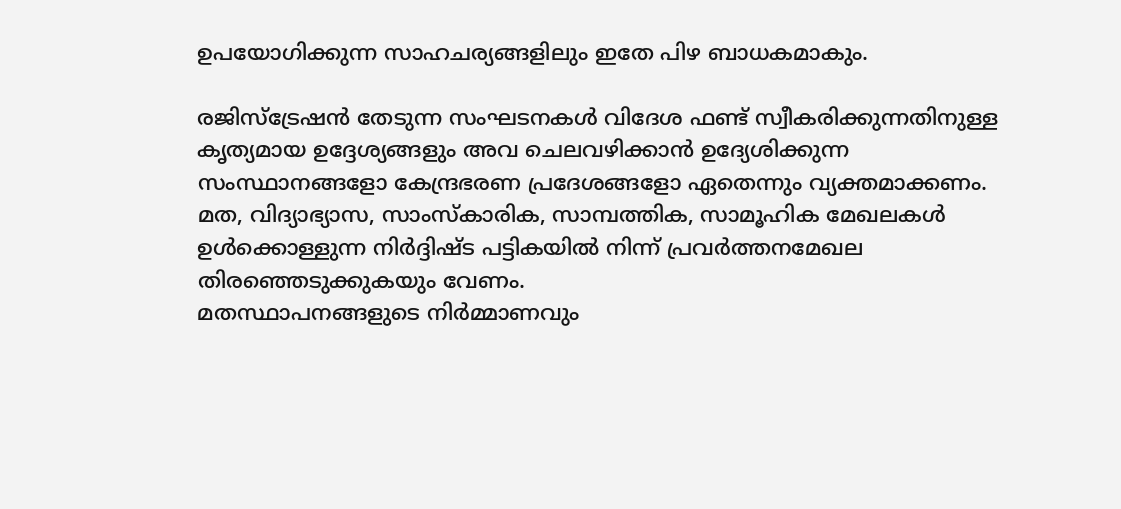ഉപയോഗിക്കുന്ന സാഹചര്യങ്ങളിലും ഇതേ പിഴ ബാധകമാകും.

രജിസ്‌ട്രേഷന്‍ തേടുന്ന സംഘടനകള്‍ വിദേശ ഫണ്ട് സ്വീകരിക്കുന്നതിനുള്ള കൃത്യമായ ഉദ്ദേശ്യങ്ങളും അവ ചെലവഴിക്കാന്‍ ഉദ്യേശിക്കുന്ന സംസ്ഥാനങ്ങളോ കേന്ദ്രഭരണ പ്രദേശങ്ങളോ ഏതെന്നും വ്യക്തമാക്കണം. മത, വിദ്യാഭ്യാസ, സാംസ്‌കാരിക, സാമ്പത്തിക, സാമൂഹിക മേഖലകള്‍ ഉള്‍ക്കൊള്ളുന്ന നിര്‍ദ്ദിഷ്ട പട്ടികയില്‍ നിന്ന് പ്രവര്‍ത്തനമേഖല തിരഞ്ഞെടുക്കുകയും വേണം.
മതസ്ഥാപനങ്ങളുടെ നിര്‍മ്മാണവും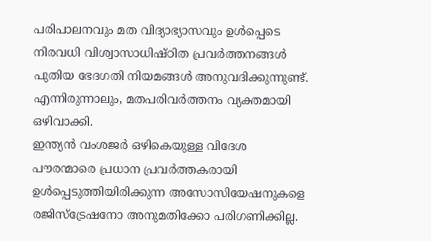പരിപാലനവും മത വിദ്യാഭ്യാസവും ഉള്‍പ്പെടെ നിരവധി വിശ്വാസാധിഷ്ഠിത പ്രവര്‍ത്തനങ്ങള്‍ പുതിയ ഭേദഗതി നിയമങ്ങള്‍ അനുവദിക്കുന്നുണ്ട്. എന്നിരുന്നാലും, മതപരിവര്‍ത്തനം വ്യക്തമായി ഒഴിവാക്കി.
ഇന്ത്യന്‍ വംശജര്‍ ഒഴികെയുള്ള വിദേശ പൗരന്മാരെ പ്രധാന പ്രവര്‍ത്തകരായി ഉള്‍പ്പെടുത്തിയിരിക്കുന്ന അസോസിയേഷനുകളെ രജിസ്‌ട്രേഷനോ അനുമതിക്കോ പരിഗണിക്കില്ല.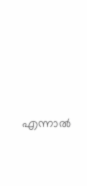എന്നാല്‍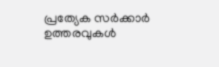പ്രത്യേക സര്‍ക്കാര്‍ ഉത്തരവുകള്‍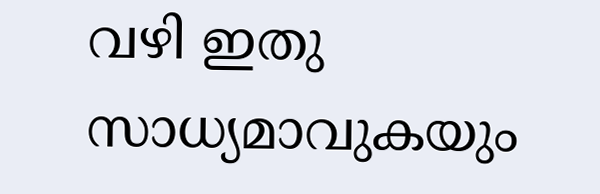വഴി ഇതു സാധ്യമാവുകയും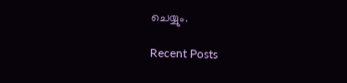ചെയ്യും.

Recent Posts